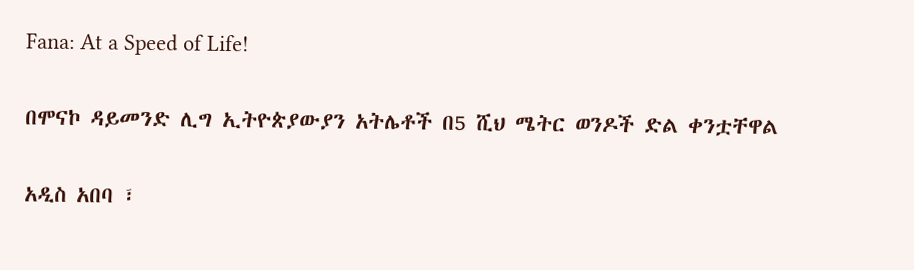Fana: At a Speed of Life!

በሞናኮ ዳይመንድ ሊግ ኢትዮጵያውያን አትሌቶች በ5 ሺህ ሜትር ወንዶች ድል ቀንቷቸዋል

አዲስ አበባ ፣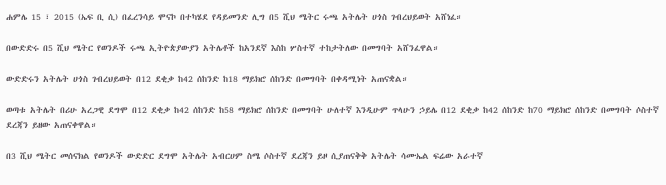ሐምሌ 15 ፣ 2015 (ኤፍ ቢ ሲ) በፈረንሳይ ሞናኮ በተካሄደ የዳይመንድ ሊግ በ5 ሺህ ሜትር ሩጫ አትሌት ሀጎስ ገብረህይወት አሸነፈ።

በውድድሩ በ5 ሺህ ሜትር የወንዶች ሩጫ ኢትዮጵያውያን አትሌቶች ከአንደኛ እስከ ሦስተኛ ተከታትለው በመግባት አሸንፈዋል።

ውድድሩን አትሌት ሀጎስ ገብረህይወት በ12 ደቂቃ ከ42 ሰከንድ ከ18 ማይክሮ ሰከንድ በመግባት በቀዳሚነት አጠናቋል።

ወጣቱ አትሌት በሪሁ አረጋዊ ደግሞ በ12 ደቂቃ ከ42 ሰከንድ ከ58 ማይክሮ ሰከንድ በመግባት ሁለተኛ እንዲሁም ጥላሁን ኃይሌ በ12 ደቂቃ ከ42 ሰከንድ ከ70 ማይክሮ ሰከንድ በመግባት ሶስተኛ ደረጃን ይዘው አጠናቀዋል።

በ3 ሺህ ሜትር መሰናክል የወንዶች ውድድር ደግሞ አትሌት አብርሀም ስሜ ሶስተኛ ደረጃን ይዞ ሲያጠናቅቅ አትሌት ሳሙኤል ፍሬው አራተኛ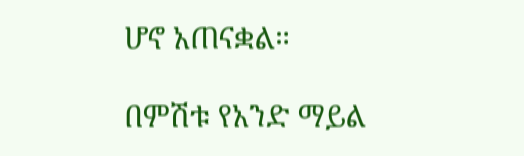ሆኖ አጠናቋል።

በምሽቱ የአንድ ማይል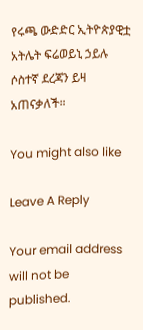የሩጫ ውድድር ኢትዮጵያዊቷ አትሌት ፍሬወይኒ ኃይሉ ሶስተኛ ደረጃን ይዛ አጠናቃለች።

You might also like

Leave A Reply

Your email address will not be published.